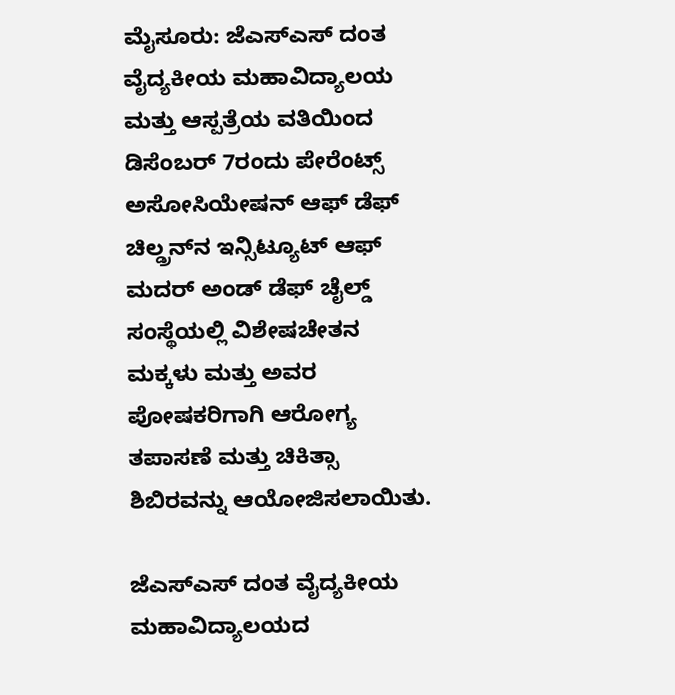ಮೈಸೂರು: ಜೆಎಸ್‌ಎಸ್ ದಂತ ವೈದ್ಯಕೀಯ ಮಹಾವಿದ್ಯಾಲಯ ಮತ್ತು ಆಸ್ಪತ್ರೆಯ ವತಿಯಿಂದ ಡಿಸೆಂಬರ್ 7ರಂದು ಪೇರೆಂಟ್ಸ್ ಅಸೋಸಿಯೇಷನ್ ಆಫ್ ಡೆಫ್ ಚಿಲ್ಡ್ರನ್‌ನ ಇನ್ಸಿಟ್ಯೂಟ್ ಆಫ್ ಮದರ್ ಅಂಡ್ ಡೆಫ್ ಚೈಲ್ಡ್ ಸಂಸ್ಥೆಯಲ್ಲಿ ವಿಶೇಷಚೇತನ ಮಕ್ಕಳು ಮತ್ತು ಅವರ ಪೋಷಕರಿಗಾಗಿ ಆರೋಗ್ಯ ತಪಾಸಣೆ ಮತ್ತು ಚಿಕಿತ್ಸಾ ಶಿಬಿರವನ್ನು ಆಯೋಜಿಸಲಾಯಿತು.

ಜೆಎಸ್‌ಎಸ್ ದಂತ ವೈದ್ಯಕೀಯ ಮಹಾವಿದ್ಯಾಲಯದ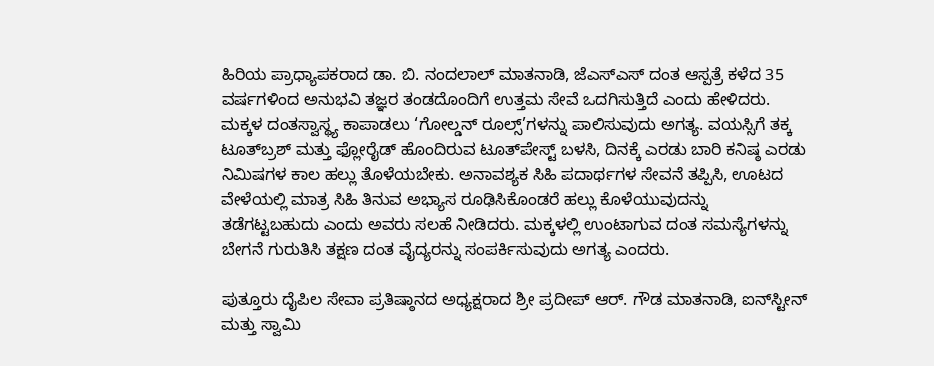ಹಿರಿಯ ಪ್ರಾಧ್ಯಾಪಕರಾದ ಡಾ. ಬಿ. ನಂದಲಾಲ್ ಮಾತನಾಡಿ, ಜೆಎಸ್‌ಎಸ್ ದಂತ ಆಸ್ಪತ್ರೆ ಕಳೆದ 35 ವರ್ಷಗಳಿಂದ ಅನುಭವಿ ತಜ್ಞರ ತಂಡದೊಂದಿಗೆ ಉತ್ತಮ ಸೇವೆ ಒದಗಿಸುತ್ತಿದೆ ಎಂದು ಹೇಳಿದರು. ಮಕ್ಕಳ ದಂತಸ್ವಾಸ್ಥ್ಯ ಕಾಪಾಡಲು ‘ಗೋಲ್ಡನ್ ರೂಲ್ಸ್’ಗಳನ್ನು ಪಾಲಿಸುವುದು ಅಗತ್ಯ. ವಯಸ್ಸಿಗೆ ತಕ್ಕ ಟೂತ್‌ಬ್ರಶ್ ಮತ್ತು ಫ್ಲೋರೈಡ್ ಹೊಂದಿರುವ ಟೂತ್‌ಪೇಸ್ಟ್ ಬಳಸಿ, ದಿನಕ್ಕೆ ಎರಡು ಬಾರಿ ಕನಿಷ್ಠ ಎರಡು ನಿಮಿಷಗಳ ಕಾಲ ಹಲ್ಲು ತೊಳೆಯಬೇಕು. ಅನಾವಶ್ಯಕ ಸಿಹಿ ಪದಾರ್ಥಗಳ ಸೇವನೆ ತಪ್ಪಿಸಿ, ಊಟದ ವೇಳೆಯಲ್ಲಿ ಮಾತ್ರ ಸಿಹಿ ತಿನುವ ಅಭ್ಯಾಸ ರೂಢಿಸಿಕೊಂಡರೆ ಹಲ್ಲು ಕೊಳೆಯುವುದನ್ನು ತಡೆಗಟ್ಟಬಹುದು ಎಂದು ಅವರು ಸಲಹೆ ನೀಡಿದರು. ಮಕ್ಕಳಲ್ಲಿ ಉಂಟಾಗುವ ದಂತ ಸಮಸ್ಯೆಗಳನ್ನು ಬೇಗನೆ ಗುರುತಿಸಿ ತಕ್ಷಣ ದಂತ ವೈದ್ಯರನ್ನು ಸಂಪರ್ಕಿಸುವುದು ಅಗತ್ಯ ಎಂದರು.

ಪುತ್ತೂರು ದೈಪಿಲ ಸೇವಾ ಪ್ರತಿಷ್ಠಾನದ ಅಧ್ಯಕ್ಷರಾದ ಶ್ರೀ ಪ್ರದೀಪ್ ಆರ್. ಗೌಡ ಮಾತನಾಡಿ, ಐನ್‌ಸ್ಟೀನ್ ಮತ್ತು ಸ್ವಾಮಿ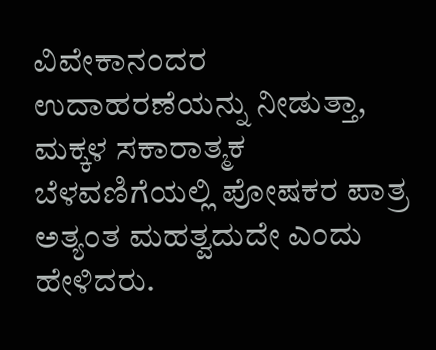ವಿವೇಕಾನಂದರ ಉದಾಹರಣೆಯನ್ನು ನೀಡುತ್ತಾ, ಮಕ್ಕಳ ಸಕಾರಾತ್ಮಕ ಬೆಳವಣಿಗೆಯಲ್ಲಿ ಪೋಷಕರ ಪಾತ್ರ ಅತ್ಯಂತ ಮಹತ್ವದುದೇ ಎಂದು ಹೇಳಿದರು.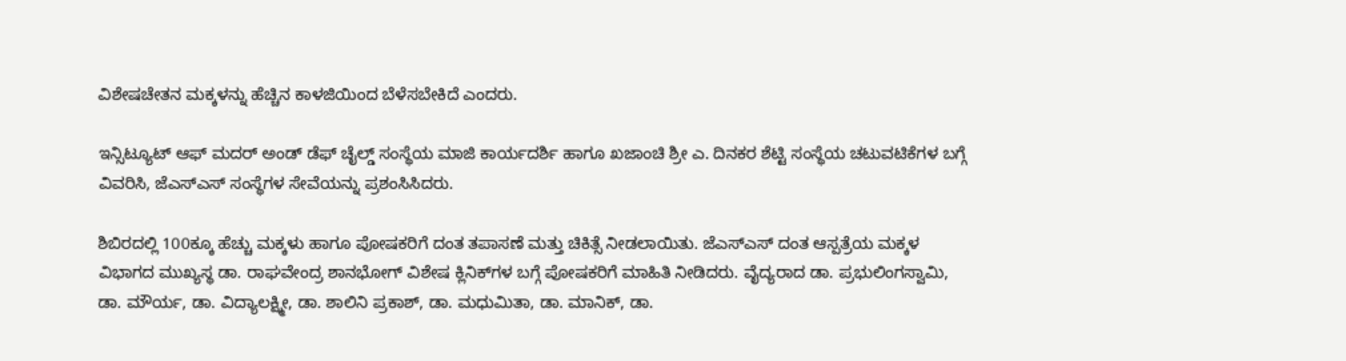ವಿಶೇಷಚೇತನ ಮಕ್ಕಳನ್ನು ಹೆಚ್ಚಿನ ಕಾಳಜಿಯಿಂದ ಬೆಳೆಸಬೇಕಿದೆ ಎಂದರು.

ಇನ್ಸಿಟ್ಯೂಟ್ ಆಫ್ ಮದರ್ ಅಂಡ್ ಡೆಫ್ ಚೈಲ್ಡ್ ಸಂಸ್ಥೆಯ ಮಾಜಿ ಕಾರ್ಯದರ್ಶಿ ಹಾಗೂ ಖಜಾಂಚಿ ಶ್ರೀ ಎ. ದಿನಕರ ಶೆಟ್ಟಿ ಸಂಸ್ಥೆಯ ಚಟುವಟಿಕೆಗಳ ಬಗ್ಗೆ ವಿವರಿಸಿ, ಜೆಎಸ್‌ಎಸ್ ಸಂಸ್ಥೆಗಳ ಸೇವೆಯನ್ನು ಪ್ರಶಂಸಿಸಿದರು.

ಶಿಬಿರದಲ್ಲಿ 100ಕ್ಕೂ ಹೆಚ್ಚು ಮಕ್ಕಳು ಹಾಗೂ ಪೋಷಕರಿಗೆ ದಂತ ತಪಾಸಣೆ ಮತ್ತು ಚಿಕಿತ್ಸೆ ನೀಡಲಾಯಿತು. ಜೆಎಸ್‌ಎಸ್ ದಂತ ಆಸ್ಪತ್ರೆಯ ಮಕ್ಕಳ ವಿಭಾಗದ ಮುಖ್ಯಸ್ಥ ಡಾ. ರಾಘವೇಂದ್ರ ಶಾನಭೋಗ್ ವಿಶೇಷ ಕ್ಲಿನಿಕ್‌ಗಳ ಬಗ್ಗೆ ಪೋಷಕರಿಗೆ ಮಾಹಿತಿ ನೀಡಿದರು. ವೈದ್ಯರಾದ ಡಾ. ಪ್ರಭುಲಿಂಗಸ್ವಾಮಿ, ಡಾ. ಮೌರ್ಯ, ಡಾ. ವಿದ್ಯಾಲಕ್ಷ್ಮೀ, ಡಾ. ಶಾಲಿನಿ ಪ್ರಕಾಶ್, ಡಾ. ಮಧುಮಿತಾ, ಡಾ. ಮಾನಿಕ್, ಡಾ.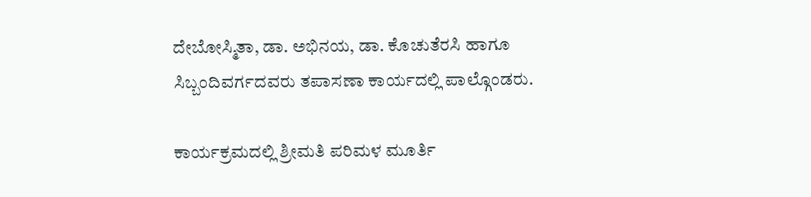ದೇಬೋಸ್ಮಿತಾ, ಡಾ. ಅಭಿನಯ, ಡಾ. ಕೊಚುತೆರಸಿ ಹಾಗೂ ಸಿಬ್ಬಂದಿವರ್ಗದವರು ತಪಾಸಣಾ ಕಾರ್ಯದಲ್ಲಿ ಪಾಲ್ಗೊಂಡರು.

ಕಾರ್ಯಕ್ರಮದಲ್ಲಿ ಶ್ರೀಮತಿ ಪರಿಮಳ ಮೂರ್ತಿ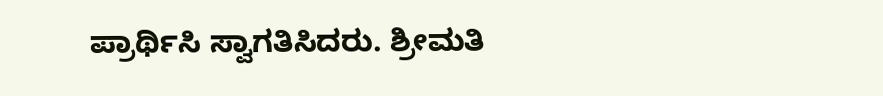ಪ್ರಾರ್ಥಿಸಿ ಸ್ವಾಗತಿಸಿದರು. ಶ್ರೀಮತಿ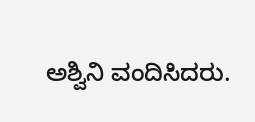ಅಶ್ವಿನಿ ವಂದಿಸಿದರು.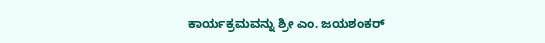ಕಾರ್ಯಕ್ರಮವನ್ನು ಶ್ರೀ ಎಂ. ಜಯಶಂಕರ್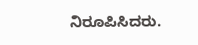ನಿರೂಪಿಸಿದರು.